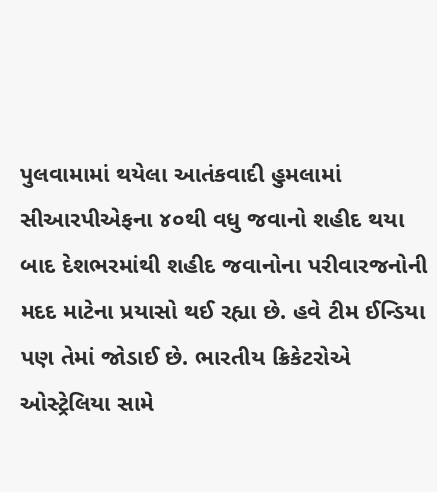પુલવામામાં થયેલા આતંકવાદી હુમલામાં સીઆરપીએફના ૪૦થી વધુ જવાનો શહીદ થયા બાદ દેશભરમાંથી શહીદ જવાનોના પરીવારજનોની મદદ માટેના પ્રયાસો થઈ રહ્યા છે. હવે ટીમ ઈન્ડિયા પણ તેમાં જોડાઈ છે. ભારતીય ક્રિકેટરોએ ઓસ્ટ્રેલિયા સામે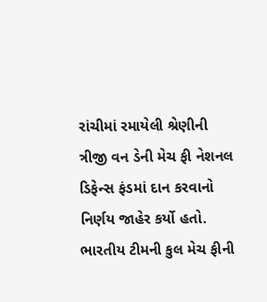રાંચીમાં રમાયેલી શ્રેણીની ત્રીજી વન ડેની મેચ ફી નેશનલ ડિફેન્સ ફંડમાં દાન કરવાનો નિર્ણય જાહેર કર્યો હતો. ભારતીય ટીમની કુલ મેચ ફીની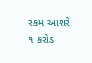રકમ આશરે ૧ કરોડ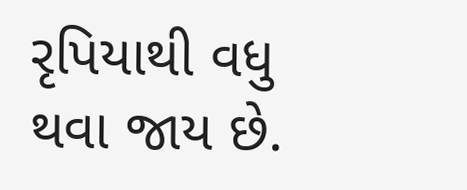રૃપિયાથી વધુ થવા જાય છે.